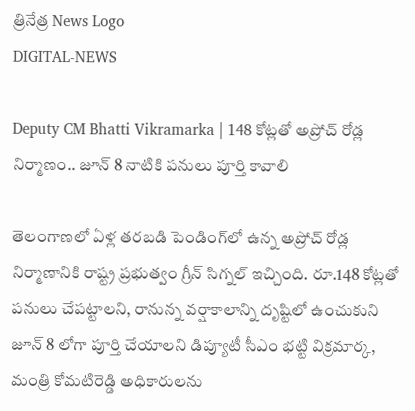త్రినేత్ర News Logo
DIGITAL-NEWS

Deputy CM Bhatti Vikramarka | 148 కోట్లతో అప్రోచ్ రోడ్ల నిర్మాణం.. జూన్ 8 నాటికి పనులు పూర్తి కావాలి

తెలంగాణలో ఏళ్ల తరబడి పెండింగ్‌లో ఉన్న అప్రోచ్ రోడ్ల నిర్మాణానికి రాష్ట్ర ప్రభుత్వం గ్రీన్ సిగ్నల్ ఇచ్చింది. రూ.148 కోట్లతో పనులు చేపట్టాలని, రానున్న వర్షాకాలాన్ని దృష్టిలో ఉంచుకుని జూన్ 8 లోగా పూర్తి చేయాలని డిప్యూటీ సీఎం భట్టి విక్రమార్క, మంత్రి కోమటిరెడ్డి అధికారులను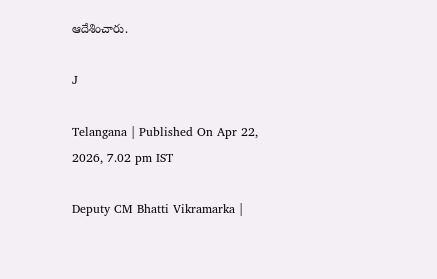ఆదేశించారు.

J

Telangana | Published On Apr 22, 2026, 7.02 pm IST

Deputy CM Bhatti Vikramarka |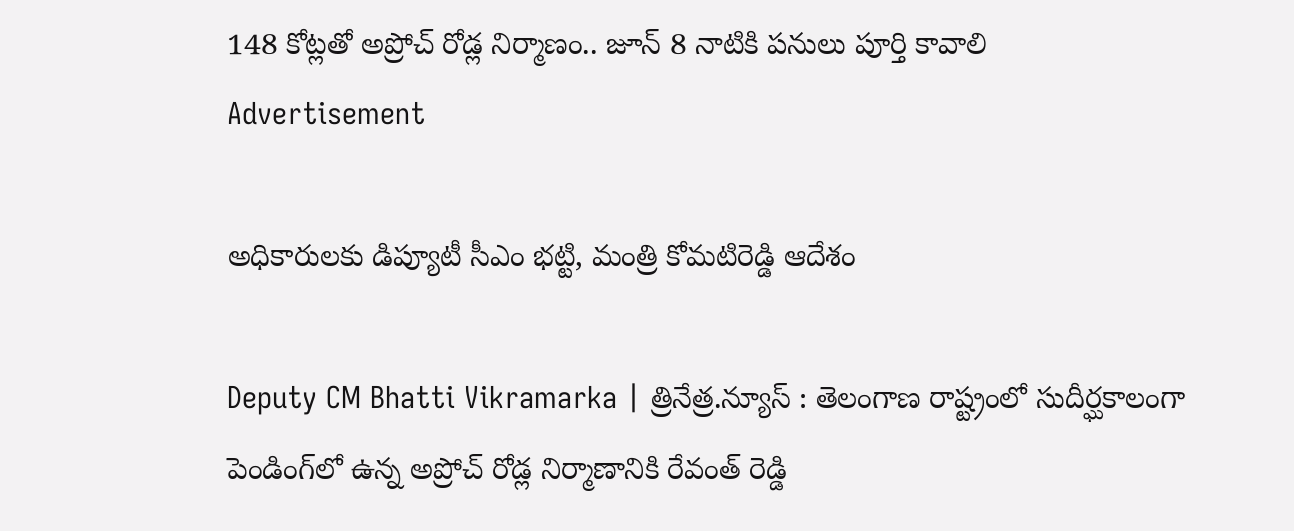148 కోట్లతో అప్రోచ్ రోడ్ల నిర్మాణం.. జూన్ 8 నాటికి పనులు పూర్తి కావాలి
Advertisement

అధికారులకు డిప్యూటీ సీఎం భట్టి, మంత్రి కోమటిరెడ్డి ఆదేశం

Deputy CM Bhatti Vikramarka | త్రినేత్ర.న్యూస్ : తెలంగాణ రాష్ట్రంలో సుదీర్ఘకాలంగా పెండింగ్‌లో ఉన్న అప్రోచ్ రోడ్ల నిర్మాణానికి రేవంత్ రెడ్డి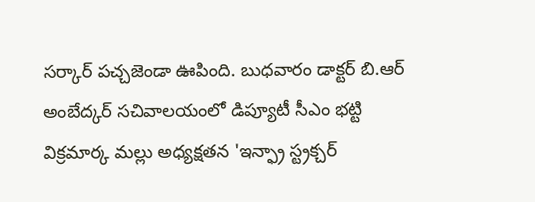సర్కార్ పచ్చజెండా ఊపింది. బుధవారం డాక్టర్ బి.ఆర్ అంబేద్కర్ సచివాలయంలో డిప్యూటీ సీఎం భట్టి విక్రమార్క మల్లు అధ్యక్షతన 'ఇన్ఫ్రా స్ట్రక్చర్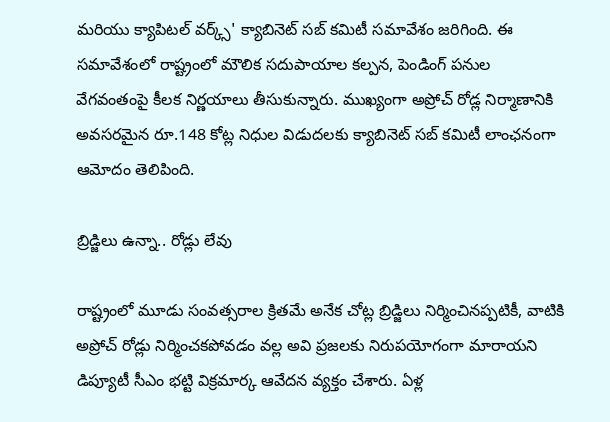మరియు క్యాపిటల్ వర్క్స్' క్యాబినెట్ సబ్ కమిటీ సమావేశం జరిగింది. ఈ సమావేశంలో రాష్ట్రంలో మౌలిక సదుపాయాల కల్పన, పెండింగ్ పనుల వేగవంతంపై కీలక నిర్ణయాలు తీసుకున్నారు. ముఖ్యంగా అప్రోచ్ రోడ్ల నిర్మాణానికి అవసరమైన రూ.148 కోట్ల నిధుల విడుదలకు క్యాబినెట్ సబ్ కమిటీ లాంఛనంగా ఆమోదం తెలిపింది.

బ్రిడ్జిలు ఉన్నా.. రోడ్లు లేవు

రాష్ట్రంలో మూడు సంవత్సరాల క్రితమే అనేక చోట్ల బ్రిడ్జిలు నిర్మించినప్పటికీ, వాటికి అప్రోచ్ రోడ్లు నిర్మించకపోవడం వల్ల అవి ప్రజలకు నిరుపయోగంగా మారాయని డిప్యూటీ సీఎం భట్టి విక్రమార్క ఆవేదన వ్యక్తం చేశారు. ఏళ్ల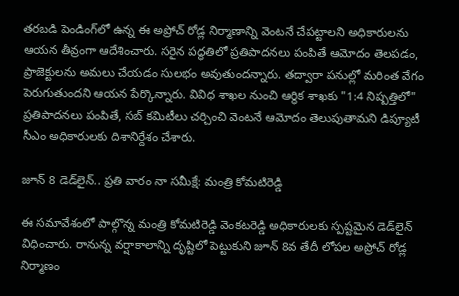తరబడి పెండింగ్‌లో ఉన్న ఈ అప్రోచ్ రోడ్ల నిర్మాణాన్ని వెంటనే చేపట్టాలని అధికారులను ఆయన తీవ్రంగా ఆదేశించారు. సరైన పద్ధతిలో ప్రతిపాదనలు పంపితే ఆమోదం తెలపడం, ప్రాజెక్టులను అమలు చేయడం సులభం అవుతుందన్నారు. తద్వారా పనుల్లో మరింత వేగం పెరుగుతుందని ఆయన పేర్కొన్నారు. వివిధ శాఖల నుంచి ఆర్థిక శాఖకు "1:4 నిష్పత్తిలో" ప్రతిపాదనలు పంపితే, సబ్ కమిటీలు చర్చించి వెంటనే ఆమోదం తెలుపుతామని డిప్యూటీ సీఎం అధికారులకు దిశానిర్దేశం చేశారు.

జూన్ 8 డెడ్‌లైన్.. ప్రతి వారం నా సమీక్షే: మంత్రి కోమటిరెడ్డి

ఈ సమావేశంలో పాల్గొన్న మంత్రి కోమటిరెడ్డి వెంకటరెడ్డి అధికారులకు స్పష్టమైన డెడ్‌లైన్ విధించారు. రానున్న వర్షాకాలాన్ని దృష్టిలో పెట్టుకుని జూన్ 8వ తేదీ లోపల అప్రోచ్ రోడ్ల నిర్మాణం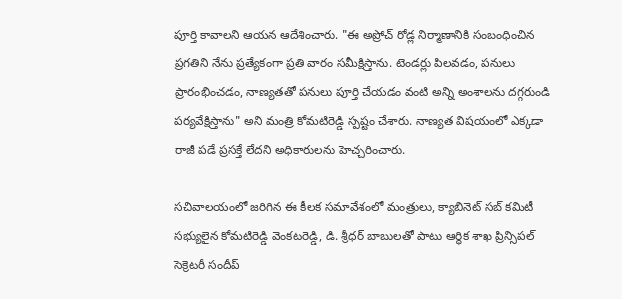పూర్తి కావాలని ఆయన ఆదేశించారు. "ఈ అప్రోచ్ రోడ్ల నిర్మాణానికి సంబంధించిన ప్రగతిని నేను ప్రత్యేకంగా ప్రతి వారం సమీక్షిస్తాను. టెండర్లు పిలవడం, పనులు ప్రారంభించడం, నాణ్యతతో పనులు పూర్తి చేయడం వంటి అన్ని అంశాలను దగ్గరుండి పర్యవేక్షిస్తాను" అని మంత్రి కోమటిరెడ్డి స్పష్టం చేశారు. నాణ్యత విషయంలో ఎక్కడా రాజీ పడే ప్రసక్తే లేదని అధికారులను హెచ్చరించారు.

సచివాలయంలో జరిగిన ఈ కీలక సమావేశంలో మంత్రులు, క్యాబినెట్ సబ్ కమిటీ సభ్యులైన కోమటిరెడ్డి వెంకటరెడ్డి, డి. శ్రీధర్ బాబులతో పాటు ఆర్థిక శాఖ ప్రిన్సిపల్ సెక్రెటరీ సందీప్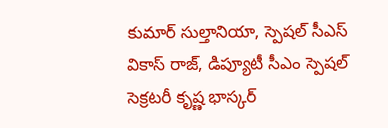కుమార్ సుల్తానియా, స్పెషల్ సీఎస్ వికాస్ రాజ్, డిప్యూటీ సీఎం స్పెషల్ సెక్రటరీ కృష్ణ భాస్కర్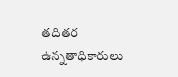తదితర ఉన్నతాధికారులు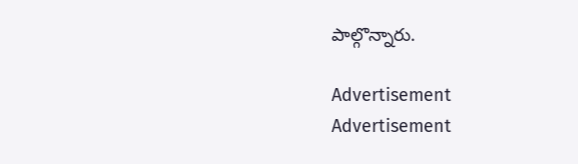పాల్గొన్నారు.

Advertisement
Advertisement